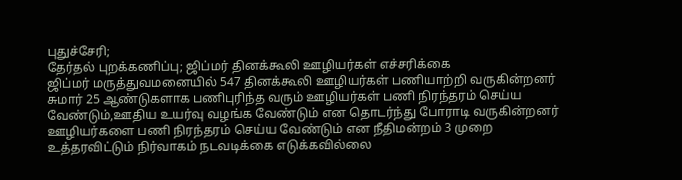புதுச்சேரி;
தேர்தல் புறக்கணிப்பு; ஜிப்மர் தினக்கூலி ஊழியர்கள் எச்சரிக்கை
ஜிப்மர் மருத்துவமனையில் 547 தினக்கூலி ஊழியர்கள் பணியாற்றி வருகின்றனர்
சுமார் 25 ஆண்டுகளாக பணிபுரிந்த வரும் ஊழியர்கள் பணி நிரந்தரம் செய்ய வேண்டும்,ஊதிய உயர்வு வழங்க வேண்டும் என தொடர்ந்து போராடி வருகின்றனர்
ஊழியர்களை பணி நிரந்தரம் செய்ய வேண்டும் என நீதிமன்றம் 3 முறை உத்தரவிட்டும் நிர்வாகம் நடவடிக்கை எடுக்கவில்லை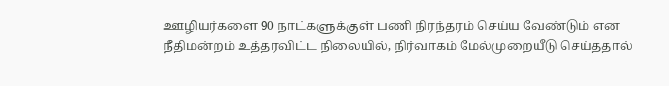ஊழியர்களை 90 நாட்களுக்குள் பணி நிரந்தரம் செய்ய வேண்டும் என நீதிமன்றம் உத்தரவிட்ட நிலையில், நிர்வாகம் மேல்முறையீடு செய்ததால்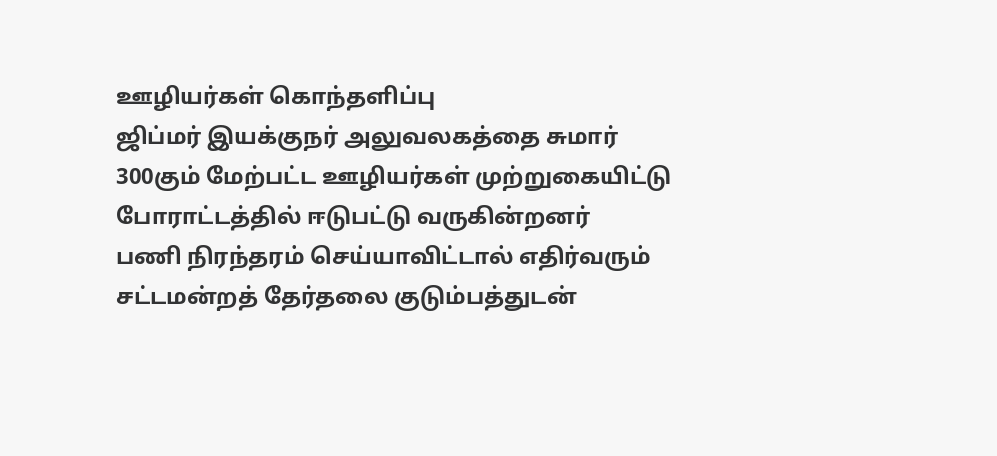ஊழியர்கள் கொந்தளிப்பு
ஜிப்மர் இயக்குநர் அலுவலகத்தை சுமார் 300கும் மேற்பட்ட ஊழியர்கள் முற்றுகையிட்டு போராட்டத்தில் ஈடுபட்டு வருகின்றனர்
பணி நிரந்தரம் செய்யாவிட்டால் எதிர்வரும் சட்டமன்றத் தேர்தலை குடும்பத்துடன்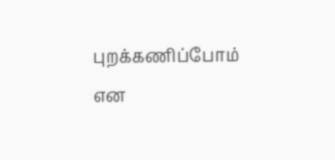புறக்கணிப்போம் என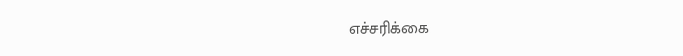எச்சரிக்கை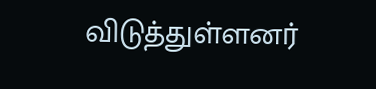விடுத்துள்ளனர்